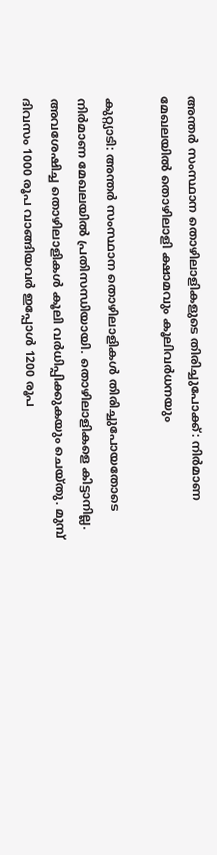അന്തർ സംസ്ഥാന തൊഴിലാളികളുടെ തിരിച്ചുപോക്ക്: നിർമാണ മേഖലയിൽ തൊഴിലാളി ക്ഷാമവും കൂലിവർധനയും

കുറ്റ്യാടി: അന്തർ സംസ്ഥാന തൊഴിലാളികൾ തിരിച്ചുപോയതോടെ നിർമാണ മേഖലയിൽ പ്രതിസന്ധിയായി. തൊഴിലാളികളെ കിട്ടാനില്ല. അവശേഷിച്ച തൊഴിലാളികൾ കൂലി വർധിപ്പിക്കുകയും ചെയ്തു. മുമ്പ് ദിവസം 1000 രൂപ വാങ്ങിയവർ ഇപ്പോൾ 1200 രൂപ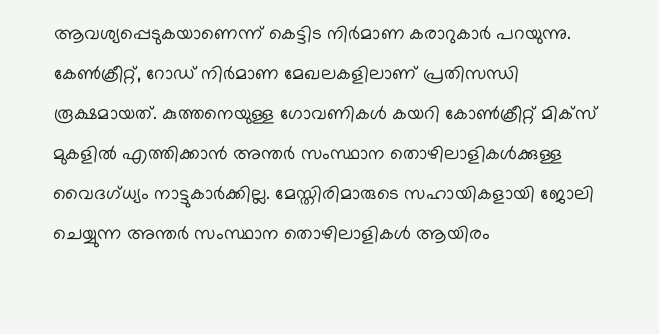ആവശ്യപ്പെടുകയാണെന്ന് കെട്ടിട നിർമാണ കരാറുകാർ പറയുന്നു. കേൺക്രീറ്റ്, റോഡ് നിർമാണ മേഖലകളിലാണ് പ്രതിസന്ധി രൂക്ഷമായത്. കുത്തനെയുള്ള ഗോവണികൾ കയറി കോൺക്രീറ്റ് മിക്സ് മുകളിൽ എത്തിക്കാൻ അന്തർ സംസ്ഥാന തൊഴിലാളികൾക്കുള്ള വൈദഗ്ധ്യം നാട്ടുകാർക്കില്ല. മേസ്തിരിമാരുടെ സഹായികളായി ജോലി ചെയ്യുന്ന അന്തർ സംസ്ഥാന തൊഴിലാളികൾ ആയിരം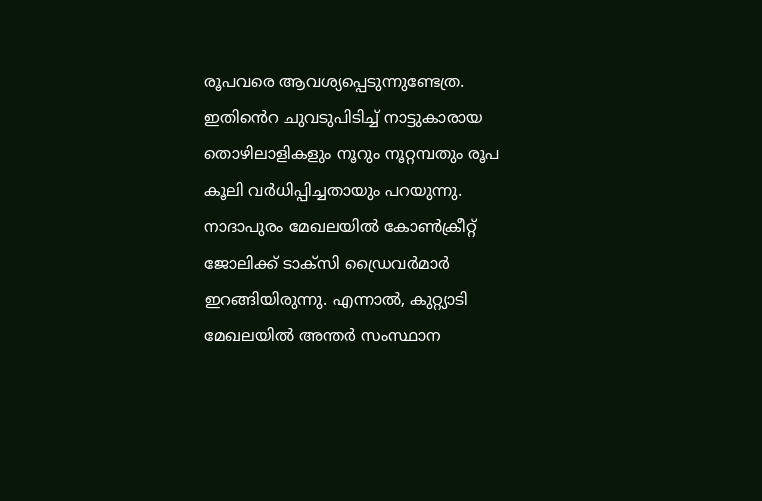രൂപവരെ ആവശ്യപ്പെടുന്നുണ്ടേത്ര. ഇതിൻെറ ചുവടുപിടിച്ച് നാട്ടുകാരായ തൊഴിലാളികളും നൂറും നൂറ്റമ്പതും രൂപ കൂലി വർധിപ്പിച്ചതായും പറയുന്നു. നാദാപുരം മേഖലയിൽ കോൺക്രീറ്റ് ജോലിക്ക് ടാക്സി ഡ്രൈവർമാർ ഇറങ്ങിയിരുന്നു. എന്നാൽ, കുറ്റ്യാടി മേഖലയിൽ അന്തർ സംസ്ഥാന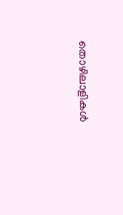തൊഴിലാളികൾ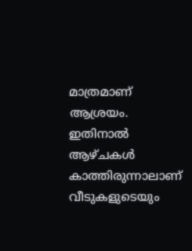മാത്രമാണ് ആശ്രയം. ഇതിനാൽ ആഴ്ചകൾ കാത്തിരുന്നാലാണ് വീടുകളുടെയും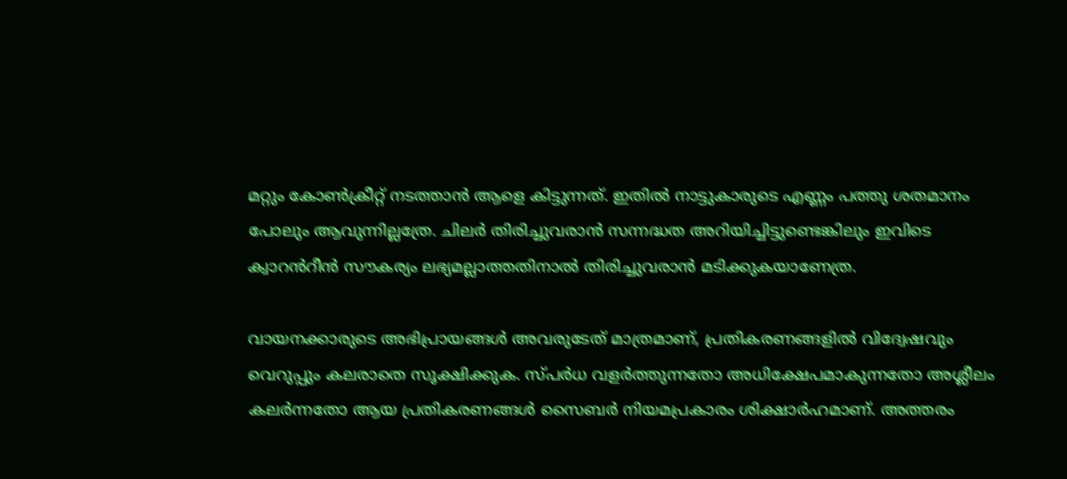മറ്റും കോൺക്രീറ്റ് നടത്താൻ ആളെ കിട്ടുന്നത്. ഇതിൽ നാട്ടുകാരുടെ എണ്ണം പത്തു ശതമാനം പോലും ആവുന്നില്ലത്രേ. ചിലർ തിരിച്ചുവരാൻ സന്നദ്ധത അറിയിച്ചിട്ടുണ്ടെങ്കിലും ഇവിടെ ക്വാറൻറീൻ സൗകര്യം ലഭ്യമല്ലാത്തതിനാൽ തിരിച്ചുവരാൻ മടിക്കുകയാണേത്ര.

വായനക്കാരുടെ അഭിപ്രായങ്ങള്‍ അവരുടേത് മാത്രമാണ്, പ്രതികരണങ്ങളിൽ വിദ്വേഷവും വെറുപ്പും കലരാതെ സൂക്ഷിക്കുക. സ്പർധ വളർത്തുന്നതോ അധിക്ഷേപമാകുന്നതോ അശ്ലീലം കലർന്നതോ ആയ പ്രതികരണങ്ങൾ സൈബർ നിയമപ്രകാരം ശിക്ഷാർഹമാണ്. അത്തരം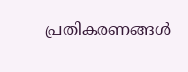പ്രതികരണങ്ങൾ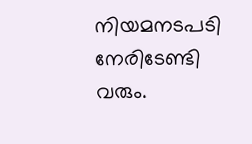നിയമനടപടി നേരിടേണ്ടി വരും.